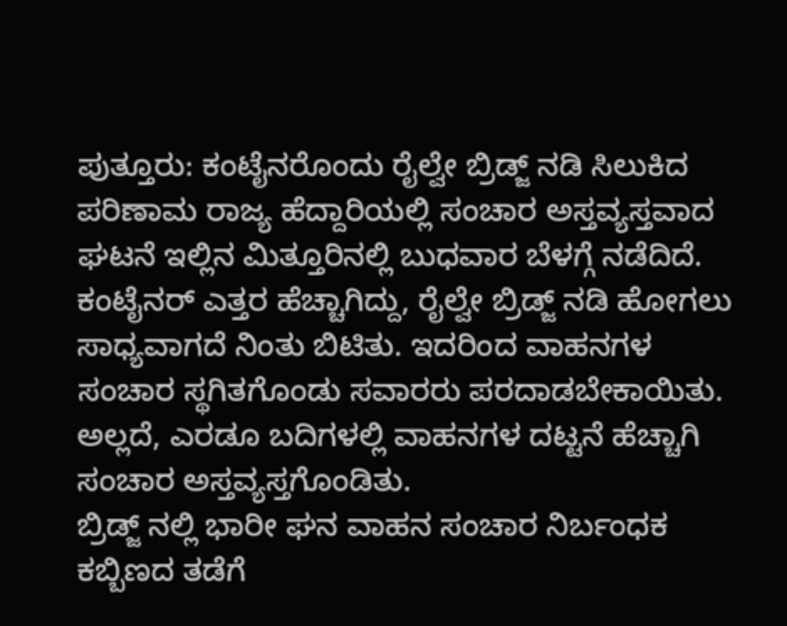ಪುತ್ತೂರು: ಕಂಟೈನರೊಂದು ರೈಲ್ವೇ ಬ್ರಿಡ್ಜ್ ನಡಿ ಸಿಲುಕಿದ ಪರಿಣಾಮ ರಾಜ್ಯ ಹೆದ್ದಾರಿಯಲ್ಲಿ ಸಂಚಾರ ಅಸ್ತವ್ಯಸ್ತವಾದ ಘಟನೆ ಇಲ್ಲಿನ ಮಿತ್ತೂರಿನಲ್ಲಿ ಬುಧವಾರ ಬೆಳಗ್ಗೆ ನಡೆದಿದೆ.
ಕಂಟೈನರ್ ಎತ್ತರ ಹೆಚ್ಚಾಗಿದ್ದು, ರೈಲ್ವೇ ಬ್ರಿಡ್ಜ್ ನಡಿ ಹೋಗಲು ಸಾಧ್ಯವಾಗದೆ ನಿಂತು ಬಿಟಿತು. ಇದರಿಂದ ವಾಹನಗಳ ಸಂಚಾರ ಸ್ಥಗಿತಗೊಂಡು ಸವಾರರು ಪರದಾಡಬೇಕಾಯಿತು. ಅಲ್ಲದೆ, ಎರಡೂ ಬದಿಗಳಲ್ಲಿ ವಾಹನಗಳ ದಟ್ಟನೆ ಹೆಚ್ಚಾಗಿ ಸಂಚಾರ ಅಸ್ತವ್ಯಸ್ತಗೊಂಡಿತು.
ಬ್ರಿಡ್ಜ್ ನಲ್ಲಿ ಭಾರೀ ಘನ ವಾಹನ ಸಂಚಾರ ನಿರ್ಬಂಧಕ ಕಬ್ಬಿಣದ ತಡೆಗೆ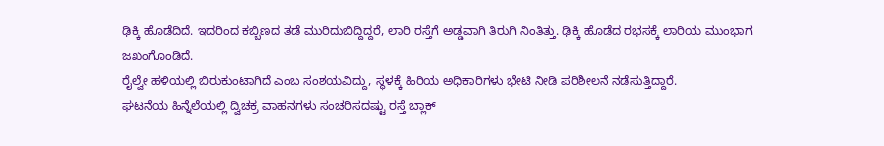ಢಿಕ್ಕಿ ಹೊಡೆದಿದೆ. ಇದರಿಂದ ಕಬ್ಬಿಣದ ತಡೆ ಮುರಿದುಬಿದ್ದಿದ್ದರೆ, ಲಾರಿ ರಸ್ತೆಗೆ ಅಡ್ಡವಾಗಿ ತಿರುಗಿ ನಿಂತಿತ್ತು. ಢಿಕ್ಕಿ ಹೊಡೆದ ರಭಸಕ್ಕೆ ಲಾರಿಯ ಮುಂಭಾಗ ಜಖಂಗೊಂಡಿದೆ.
ರೈಲ್ವೇ ಹಳಿಯಲ್ಲಿ ಬಿರುಕುಂಟಾಗಿದೆ ಎಂಬ ಸಂಶಯವಿದ್ದು, ಸ್ಥಳಕ್ಕೆ ಹಿರಿಯ ಅಧಿಕಾರಿಗಳು ಭೇಟಿ ನೀಡಿ ಪರಿಶೀಲನೆ ನಡೆಸುತ್ತಿದ್ದಾರೆ.
ಘಟನೆಯ ಹಿನ್ನೆಲೆಯಲ್ಲಿ ದ್ವಿಚಕ್ರ ವಾಹನಗಳು ಸಂಚರಿಸದಷ್ಟು ರಸ್ತೆ ಬ್ಲಾಕ್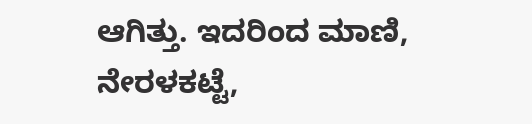ಆಗಿತ್ತು. ಇದರಿಂದ ಮಾಣಿ, ನೇರಳಕಟ್ಟೆ,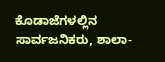ಕೊಡಾಜೆಗಳಲ್ಲಿನ ಸಾರ್ವಜನಿಕರು, ಶಾಲಾ-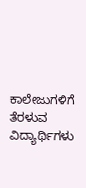ಕಾಲೇಜುಗಳಿಗೆ ತೆರಳುವ ವಿದ್ಯಾರ್ಥಿಗಳು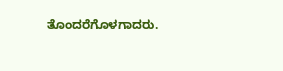ತೊಂದರೆಗೊಳಗಾದರು.